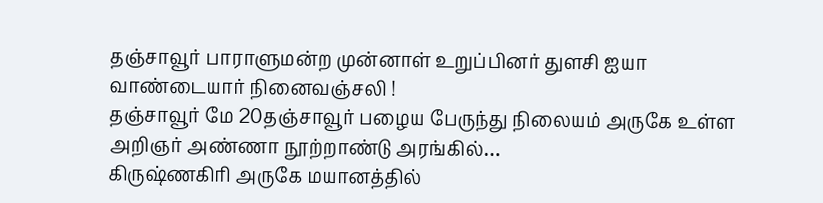தஞ்சாவூர் பாராளுமன்ற முன்னாள் உறுப்பினர் துளசி ஐயா வாண்டையார் நினைவஞ்சலி !
தஞ்சாவூர் மே 20தஞ்சாவூர் பழைய பேருந்து நிலையம் அருகே உள்ள அறிஞர் அண்ணா நூற்றாண்டு அரங்கில்…
கிருஷ்ணகிரி அருகே மயானத்தில்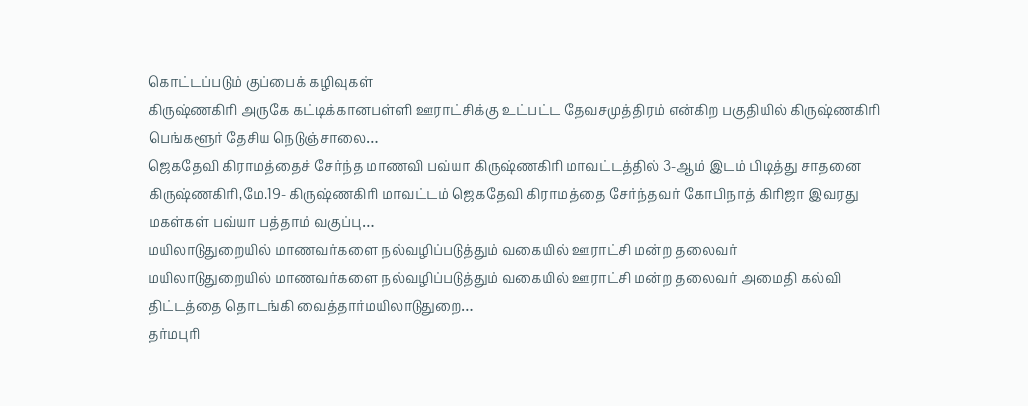கொட்டப்படும் குப்பைக் கழிவுகள்
கிருஷ்ணகிரி அருகே கட்டிக்கானபள்ளி ஊராட்சிக்கு உட்பட்ட தேவசமுத்திரம் என்கிற பகுதியில் கிருஷ்ணகிரி பெங்களூர் தேசிய நெடுஞ்சாலை…
ஜெகதேவி கிராமத்தைச் சேர்ந்த மாணவி பவ்யா கிருஷ்ணகிரி மாவட்டத்தில் 3-ஆம் இடம் பிடித்து சாதனை
கிருஷ்ணகிரி,மே.19- கிருஷ்ணகிரி மாவட்டம் ஜெகதேவி கிராமத்தை சேர்ந்தவர் கோபிநாத் கிரிஜா இவரது மகள்கள் பவ்யா பத்தாம் வகுப்பு…
மயிலாடுதுறையில் மாணவர்களை நல்வழிப்படுத்தும் வகையில் ஊராட்சி மன்ற தலைவர்
மயிலாடுதுறையில் மாணவர்களை நல்வழிப்படுத்தும் வகையில் ஊராட்சி மன்ற தலைவர் அமைதி கல்வி திட்டத்தை தொடங்கி வைத்தார்மயிலாடுதுறை…
தர்மபுரி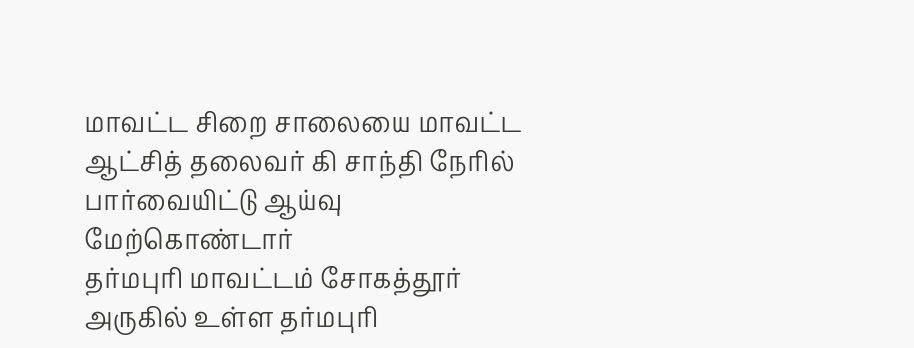மாவட்ட சிறை சாலையை மாவட்ட ஆட்சித் தலைவர் கி சாந்தி நேரில் பார்வையிட்டு ஆய்வு மேற்கொண்டார்
தர்மபுரி மாவட்டம் சோகத்தூர் அருகில் உள்ள தர்மபுரி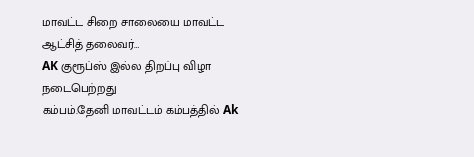மாவட்ட சிறை சாலையை மாவட்ட ஆட்சித் தலைவர்…
AK குரூப்ஸ் இல்ல திறப்பு விழா நடைபெற்றது
கம்பம்.தேனி மாவட்டம் கம்பத்தில் Ak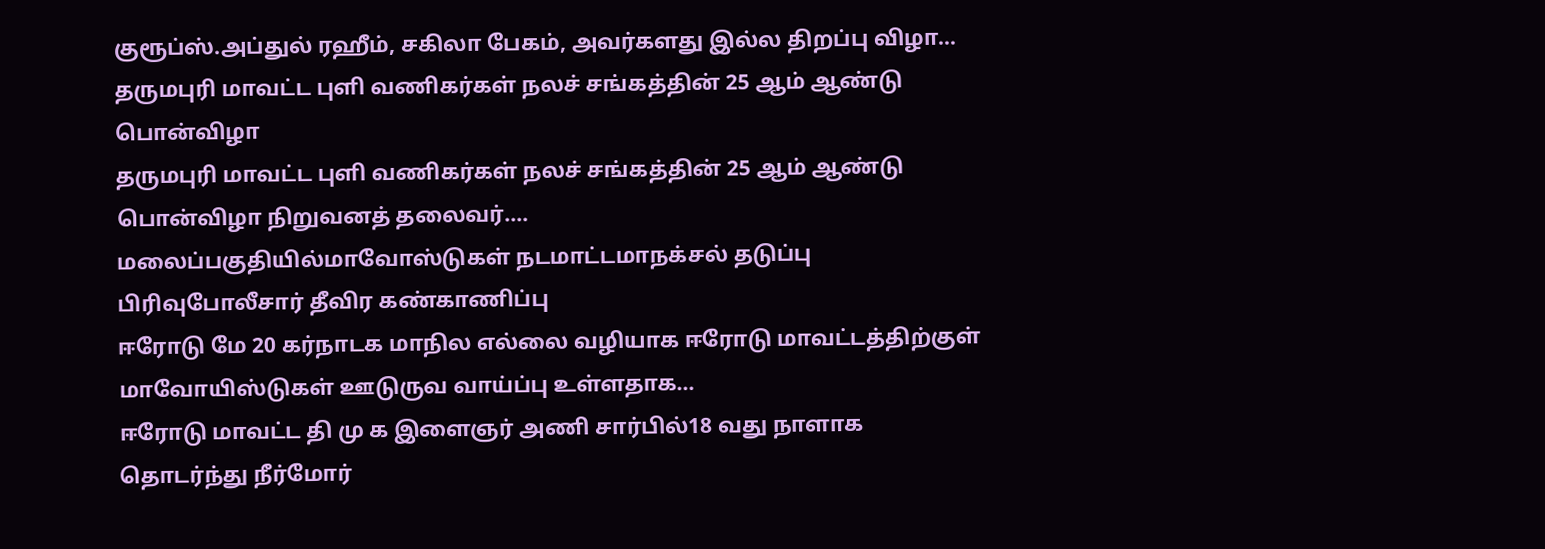குரூப்ஸ்.அப்துல் ரஹீம், சகிலா பேகம், அவர்களது இல்ல திறப்பு விழா…
தருமபுரி மாவட்ட புளி வணிகர்கள் நலச் சங்கத்தின் 25 ஆம் ஆண்டு பொன்விழா
தருமபுரி மாவட்ட புளி வணிகர்கள் நலச் சங்கத்தின் 25 ஆம் ஆண்டு பொன்விழா நிறுவனத் தலைவர்.…
மலைப்பகுதியில்மாவோஸ்டுகள் நடமாட்டமாநக்சல் தடுப்பு பிரிவுபோலீசார் தீவிர கண்காணிப்பு
ஈரோடு மே 20 கர்நாடக மாநில எல்லை வழியாக ஈரோடு மாவட்டத்திற்குள் மாவோயிஸ்டுகள் ஊடுருவ வாய்ப்பு உள்ளதாக…
ஈரோடு மாவட்ட தி மு க இளைஞர் அணி சார்பில்18 வது நாளாக தொடர்ந்து நீர்மோர்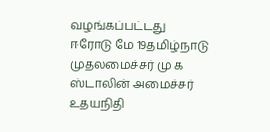வழங்கப்பட்டது
ஈரோடு மே 19தமிழ்நாடு முதலமைச்சர் மு க ஸ்டாலின் அமைச்சர் உதயநிதி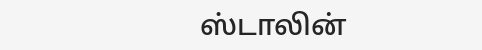ஸ்டாலின்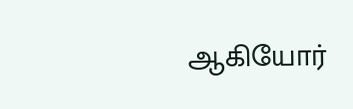ஆகியோர்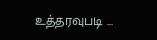உத்தரவுபடி …